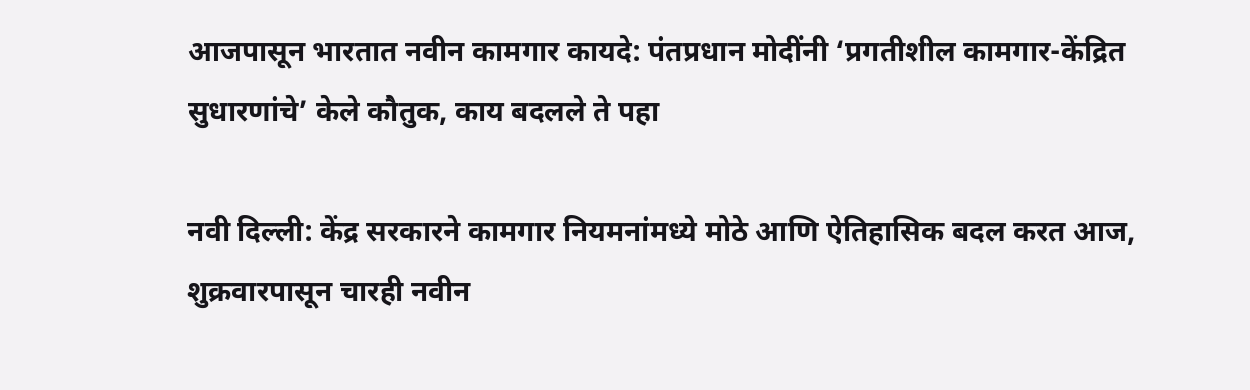आजपासून भारतात नवीन कामगार कायदे: पंतप्रधान मोदींनी ‘प्रगतीशील कामगार-केंद्रित सुधारणांचे’ केले कौतुक, काय बदलले ते पहा

नवी दिल्ली: केंद्र सरकारने कामगार नियमनांमध्ये मोठे आणि ऐतिहासिक बदल करत आज, शुक्रवारपासून चारही नवीन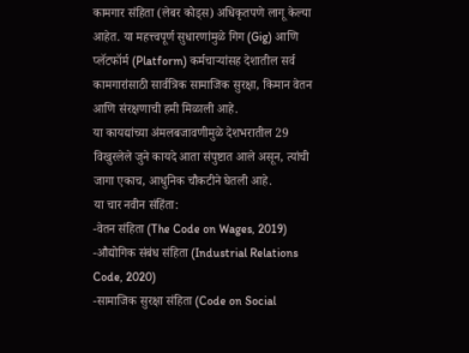कामगार संहिता (लेबर कोड्स) अधिकृतपणे लागू केल्या आहेत. या महत्त्वपूर्ण सुधारणांमुळे गिग (Gig) आणि प्लॅटफॉर्म (Platform) कर्मचाऱ्यांसह देशातील सर्व कामगारांसाठी सार्वत्रिक सामाजिक सुरक्षा, किमान वेतन आणि संरक्षणाची हमी मिळाली आहे.
या कायद्यांच्या अंमलबजावणीमुळे देशभरातील 29 विखुरलेले जुने कायदे आता संपुष्टात आले असून, त्यांची जागा एकाच, आधुनिक चौकटीने घेतली आहे.
या चार नवीन संहिंता:
-वेतन संहिता (The Code on Wages, 2019)
-औद्योगिक संबंध संहिता (Industrial Relations Code, 2020)
-सामाजिक सुरक्षा संहिता (Code on Social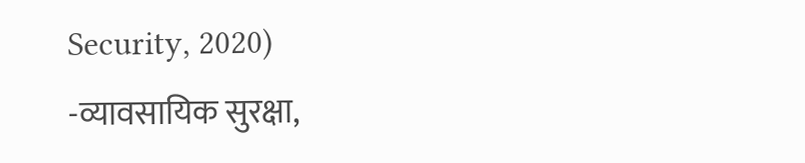Security, 2020)
-व्यावसायिक सुरक्षा,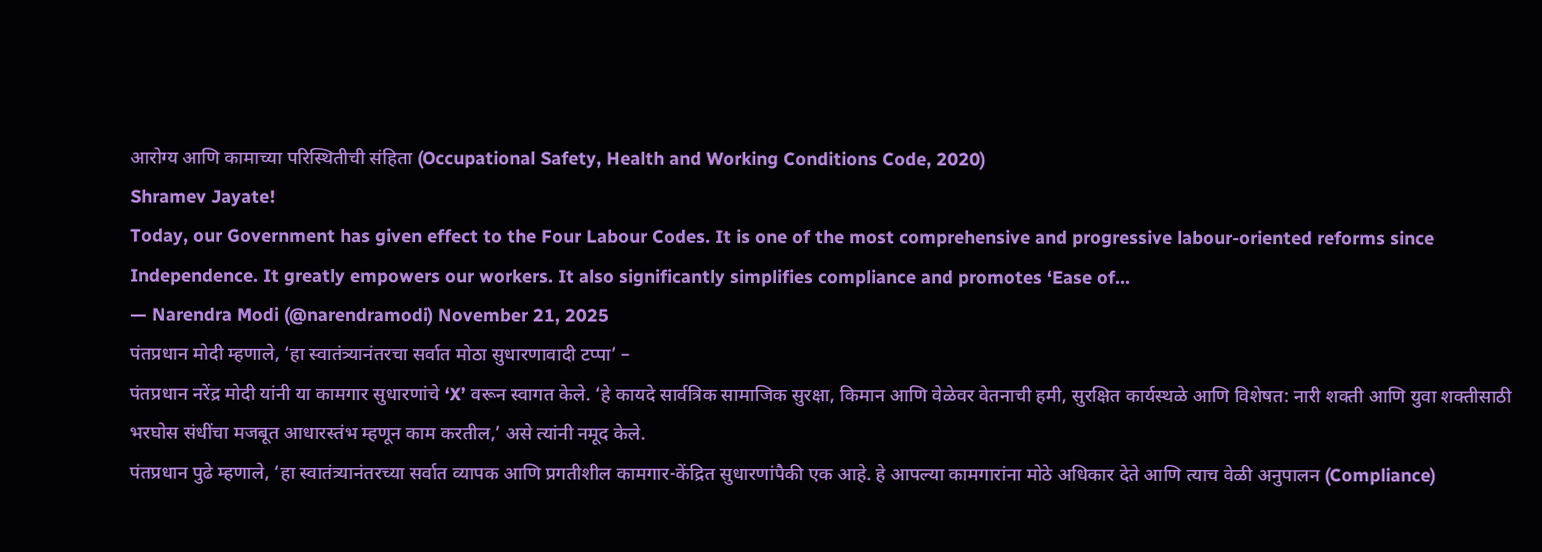आरोग्य आणि कामाच्या परिस्थितीची संहिता (Occupational Safety, Health and Working Conditions Code, 2020)
Shramev Jayate!
Today, our Government has given effect to the Four Labour Codes. It is one of the most comprehensive and progressive labour-oriented reforms since Independence. It greatly empowers our workers. It also significantly simplifies compliance and promotes ‘Ease of…
— Narendra Modi (@narendramodi) November 21, 2025
पंतप्रधान मोदी म्हणाले, ‘हा स्वातंत्र्यानंतरचा सर्वात मोठा सुधारणावादी टप्पा’ –
पंतप्रधान नरेंद्र मोदी यांनी या कामगार सुधारणांचे ‘X’ वरून स्वागत केले. ‘हे कायदे सार्वत्रिक सामाजिक सुरक्षा, किमान आणि वेळेवर वेतनाची हमी, सुरक्षित कार्यस्थळे आणि विशेषत: नारी शक्ती आणि युवा शक्तीसाठी भरघोस संधींचा मजबूत आधारस्तंभ म्हणून काम करतील,’ असे त्यांनी नमूद केले.
पंतप्रधान पुढे म्हणाले, ‘हा स्वातंत्र्यानंतरच्या सर्वात व्यापक आणि प्रगतीशील कामगार-केंद्रित सुधारणांपैकी एक आहे. हे आपल्या कामगारांना मोठे अधिकार देते आणि त्याच वेळी अनुपालन (Compliance)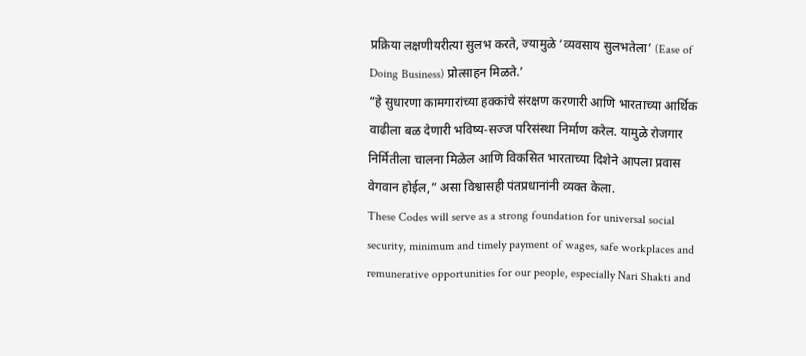प्रक्रिया लक्षणीयरीत्या सुलभ करते, ज्यामुळे ‘व्यवसाय सुलभतेला’ (Ease of Doing Business) प्रोत्साहन मिळते.’
“हे सुधारणा कामगारांच्या हक्कांचे संरक्षण करणारी आणि भारताच्या आर्थिक वाढीला बळ देणारी भविष्य-सज्ज परिसंस्था निर्माण करेल. यामुळे रोजगार निर्मितीला चालना मिळेल आणि विकसित भारताच्या दिशेने आपला प्रवास वेगवान होईल,” असा विश्वासही पंतप्रधानांनी व्यक्त केला.
These Codes will serve as a strong foundation for universal social security, minimum and timely payment of wages, safe workplaces and remunerative opportunities for our people, especially Nari Shakti and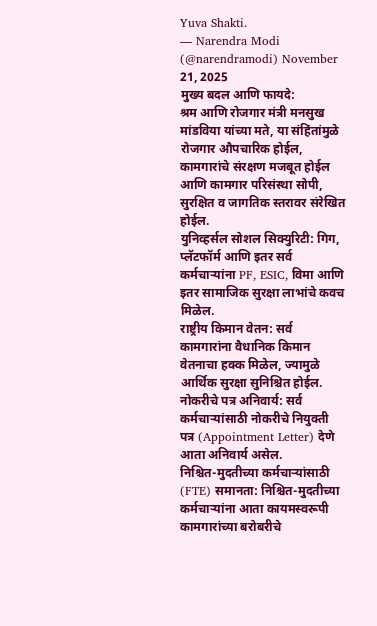Yuva Shakti.
— Narendra Modi (@narendramodi) November 21, 2025
मुख्य बदल आणि फायदे:
श्रम आणि रोजगार मंत्री मनसुख मांडविया यांच्या मते, या संहिंतांमुळे रोजगार औपचारिक होईल, कामगारांचे संरक्षण मजबूत होईल आणि कामगार परिसंस्था सोपी, सुरक्षित व जागतिक स्तरावर संरेखित होईल.
युनिव्हर्सल सोशल सिक्युरिटी: गिग, प्लॅटफॉर्म आणि इतर सर्व कर्मचाऱ्यांना PF, ESIC, विमा आणि इतर सामाजिक सुरक्षा लाभांचे कवच मिळेल.
राष्ट्रीय किमान वेतन: सर्व कामगारांना वैधानिक किमान वेतनाचा हक्क मिळेल, ज्यामुळे आर्थिक सुरक्षा सुनिश्चित होईल.
नोकरीचे पत्र अनिवार्य: सर्व कर्मचाऱ्यांसाठी नोकरीचे नियुक्ती पत्र (Appointment Letter) देणे आता अनिवार्य असेल.
निश्चित-मुदतीच्या कर्मचाऱ्यांसाठी (FTE) समानता: निश्चित-मुदतीच्या कर्मचाऱ्यांना आता कायमस्वरूपी कामगारांच्या बरोबरीचे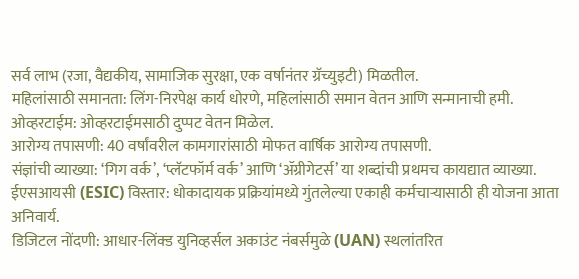सर्व लाभ (रजा, वैद्यकीय, सामाजिक सुरक्षा, एक वर्षानंतर ग्रॅच्युइटी) मिळतील.
महिलांसाठी समानता: लिंग-निरपेक्ष कार्य धोरणे, महिलांसाठी समान वेतन आणि सन्मानाची हमी.
ओव्हरटाईम: ओव्हरटाईमसाठी दुप्पट वेतन मिळेल.
आरोग्य तपासणी: 40 वर्षांवरील कामगारांसाठी मोफत वार्षिक आरोग्य तपासणी.
संज्ञांची व्याख्या: ‘गिग वर्क’, ‘प्लॅटफॉर्म वर्क’ आणि ‘ॲग्रीगेटर्स’ या शब्दांची प्रथमच कायद्यात व्याख्या.
ईएसआयसी (ESIC) विस्तार: धोकादायक प्रक्रियांमध्ये गुंतलेल्या एकाही कर्मचाऱ्यासाठी ही योजना आता अनिवार्य.
डिजिटल नोंदणी: आधार-लिंक्ड युनिव्हर्सल अकाउंट नंबर्समुळे (UAN) स्थलांतरित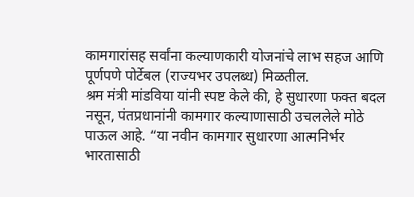कामगारांसह सर्वांना कल्याणकारी योजनांचे लाभ सहज आणि पूर्णपणे पोर्टेबल (राज्यभर उपलब्ध) मिळतील.
श्रम मंत्री मांडविया यांनी स्पष्ट केले की, हे सुधारणा फक्त बदल नसून, पंतप्रधानांनी कामगार कल्याणासाठी उचललेले मोठे पाऊल आहे. “या नवीन कामगार सुधारणा आत्मनिर्भर भारतासाठी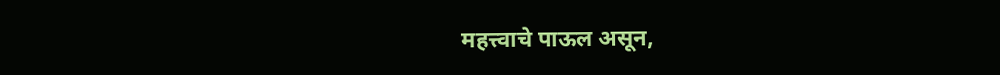महत्त्वाचे पाऊल असून,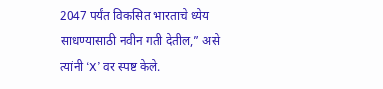2047 पर्यंत विकसित भारताचे ध्येय साधण्यासाठी नवीन गती देतील,” असे त्यांनी ‘X’ वर स्पष्ट केले.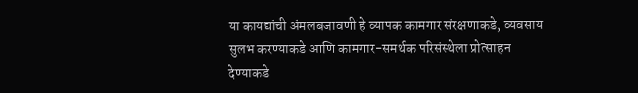या कायद्यांची अंमलबजावणी हे व्यापक कामगार संरक्षणाकडे, व्यवसाय सुलभ करण्याकडे आणि कामगार-समर्थक परिसंस्थेला प्रोत्साहन देण्याकडे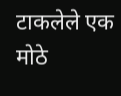टाकलेले एक मोठे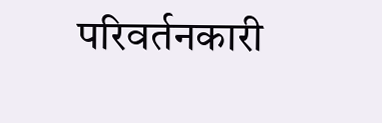परिवर्तनकारी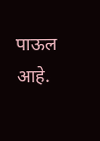पाऊल आहे.